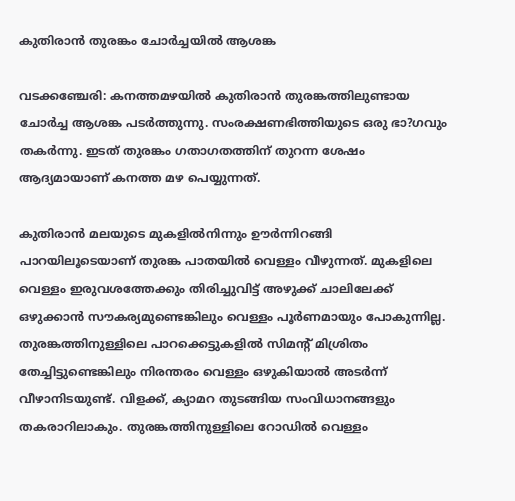കുതിരാന്‍ തുരങ്കം ചോര്‍ച്ചയില്‍ ആശങ്ക

വടക്കഞ്ചേരി: കനത്തമഴയില്‍ കുതിരാന്‍ തുരങ്കത്തിലുണ്ടായ ചോര്‍ച്ച ആശങ്ക പടര്‍ത്തുന്നു. സംരക്ഷണഭിത്തിയുടെ ഒരു ഭാ?ഗവും തകര്‍ന്നു. ഇടത് തുരങ്കം ഗതാഗതത്തിന് തുറന്ന ശേഷം ആദ്യമായാണ് കനത്ത മഴ പെയ്യുന്നത്.

കുതിരാന്‍ മലയുടെ മുകളില്‍നിന്നും ഊര്‍ന്നിറങ്ങി പാറയിലൂടെയാണ് തുരങ്ക പാതയില്‍ വെള്ളം വീഴുന്നത്. മുകളിലെ വെള്ളം ഇരുവശത്തേക്കും തിരിച്ചുവിട്ട് അഴുക്ക് ചാലിലേക്ക് ഒഴുക്കാന്‍ സൗകര്യമുണ്ടെങ്കിലും വെള്ളം പൂര്‍ണമായും പോകുന്നില്ല. തുരങ്കത്തിനുള്ളിലെ പാറക്കെട്ടുകളില്‍ സിമന്റ് മിശ്രിതം തേച്ചിട്ടുണ്ടെങ്കിലും നിരന്തരം വെള്ളം ഒഴുകിയാല്‍ അടര്‍ന്ന് വീഴാനിടയുണ്ട്. വിളക്ക്, ക്യാമറ തുടങ്ങിയ സംവിധാനങ്ങളും തകരാറിലാകും. തുരങ്കത്തിനുള്ളിലെ റോഡില്‍ വെള്ളം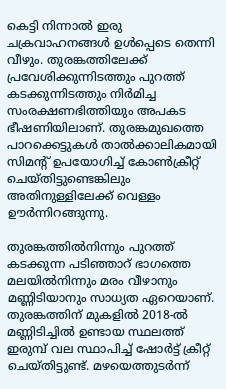കെട്ടി നിന്നാല്‍ ഇരു ചക്രവാഹനങ്ങള്‍ ഉള്‍പ്പെടെ തെന്നി വീഴും. തുരങ്കത്തിലേക്ക് പ്രവേശിക്കുന്നിടത്തും പുറത്ത് കടക്കുന്നിടത്തും നിര്‍മിച്ച സംരക്ഷണഭിത്തിയും അപകട ഭീഷണിയിലാണ്. തുരങ്കമുഖത്തെ പാറക്കെട്ടുകള്‍ താല്‍ക്കാലികമായി സിമന്റ് ഉപയോഗിച്ച് കോണ്‍ക്രീറ്റ് ചെയ്തിട്ടുണ്ടെങ്കിലും അതിനുള്ളിലേക്ക് വെള്ളം ഊര്‍ന്നിറങ്ങുന്നു.

തുരങ്കത്തില്‍നിന്നും പുറത്ത് കടക്കുന്ന പടിഞ്ഞാറ് ഭാഗത്തെ മലയില്‍നിന്നും മരം വീഴാനും മണ്ണിടിയാനും സാധ്യത ഏറെയാണ്. തുരങ്കത്തിന് മുകളില്‍ 2018-ല്‍ മണ്ണിടിച്ചില്‍ ഉണ്ടായ സ്ഥലത്ത് ഇരുമ്പ് വല സ്ഥാപിച്ച് ഷോര്‍ട്ട് ക്രീറ്റ് ചെയ്തിട്ടുണ്ട്. മഴയെത്തുടര്‍ന്ന്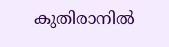കുതിരാനില്‍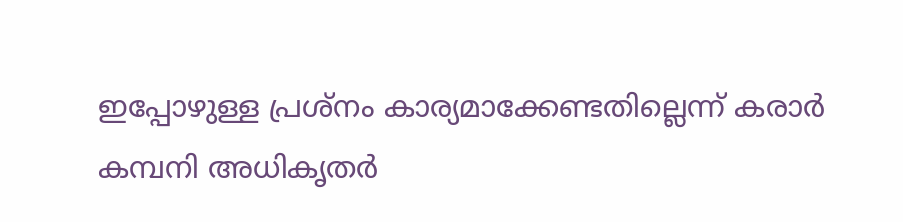ഇപ്പോഴുള്ള പ്രശ്‌നം കാര്യമാക്കേണ്ടതില്ലെന്ന് കരാര്‍ കമ്പനി അധികൃതര്‍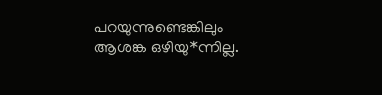പറയുന്നുണ്ടെങ്കിലും ആശങ്ക ഒഴിയു*ന്നില്ല.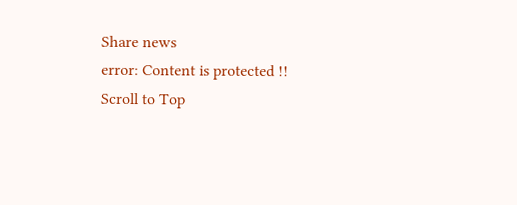Share news
error: Content is protected !!
Scroll to Top